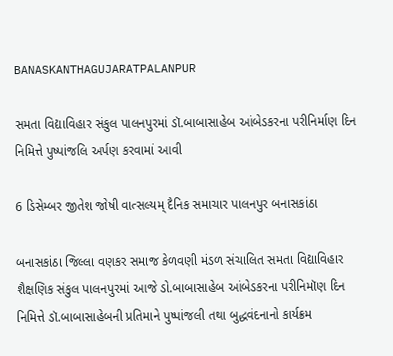BANASKANTHAGUJARATPALANPUR

સમતા વિદ્યાવિહાર સંકુલ પાલનપુરમાં ડૉ.બાબાસાહેબ આંબેડકરના પરીનિર્માણ દિન નિમિત્તે પુષ્પાંજલિ અર્પણ કરવામાં આવી

6 ડિસેમ્બર જીતેશ જોષી વાત્સલ્યમ્ દૈનિક સમાચાર પાલનપુર બનાસકાંઠા

બનાસકાંઠા જિલ્લા વણકર સમાજ કેળવણી મંડળ સંચાલિત સમતા વિદ્યાવિહાર શૈક્ષણિક સંકુલ પાલનપુરમાં આજે ડો.બાબાસાહેબ આંબેડકરના પરીનિમૉણ દિન નિમિત્તે ડૉ.બાબાસાહેબની પ્રતિમાને પુષ્પાંજલી તથા બુદ્ધવંદનાનો કાર્યક્રમ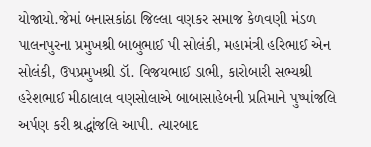યોજાયો.જેમાં બનાસકાંઠા જિલ્લા વણકર સમાજ કેળવણી મંડળ પાલનપુરના પ્રમુખશ્રી બાબુભાઈ પી સોલંકી, મહામંત્રી હરિભાઈ એન સોલંકી, ઉપપ્રમુખશ્રી ડૉ. વિજયભાઈ ડાભી, કારોબારી સભ્યશ્રી હરેશભાઈ મીઠાલાલ વણસોલાએ બાબાસાહેબની પ્રતિમાને પુષ્પાંજલિ અર્પણ કરી શ્રદ્ધાંજલિ આપી. ત્યારબાદ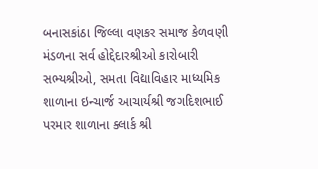બનાસકાંઠા જિલ્લા વણકર સમાજ કેળવણી મંડળના સર્વ હોદ્દેદારશ્રીઓ કારોબારી સભ્યશ્રીઓ, સમતા વિદ્યાવિહાર માધ્યમિક શાળાના ઇન્ચાર્જ આચાર્યશ્રી જગદિશભાઈ પરમાર શાળાના ક્લાર્ક શ્રી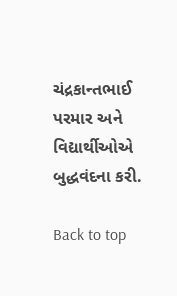ચંદ્રકાન્તભાઈ પરમાર અને વિદ્યાર્થીઓએ બુદ્ધવંદના કરી.

Back to top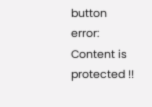button
error: Content is protected !!